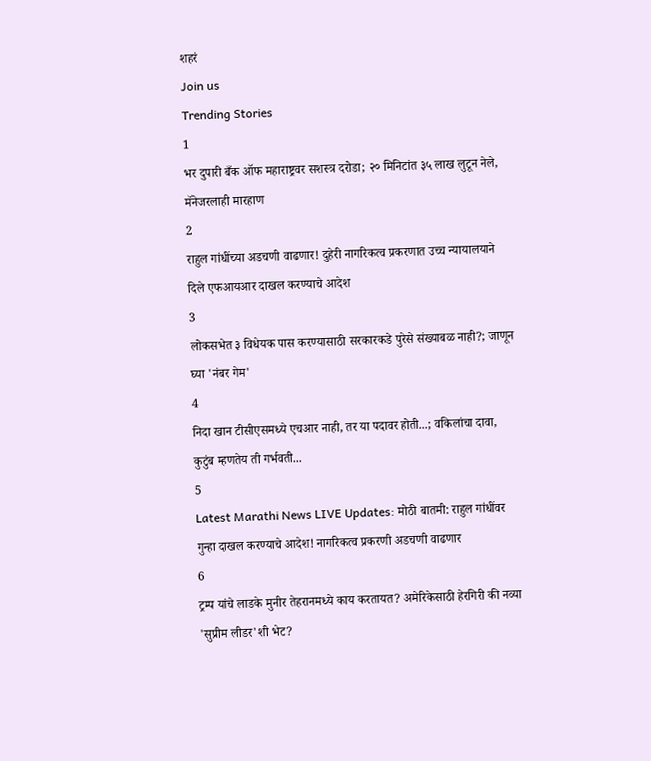शहरं
Join us
Trending Stories
1
भर दुपारी बँक ऑफ महाराष्ट्रवर सशस्त्र दरोडा; २० मिनिटांत ३५ लाख लुटून नेले, मॅनेजरलाही मारहाण
2
राहुल गांधींच्या अडचणी वाढणार! दुहेरी नागरिकत्व प्रकरणात उच्च न्यायालयाने दिले एफआयआर दाखल करण्याचे आदेश
3
लोकसभेत ३ विधेयक पास करण्यासाठी सरकारकडे पुरेसे संख्याबळ नाही?; जाणून घ्या 'नंबर गेम'
4
निदा खान टीसीएसमध्ये एचआर नाही, तर या पदावर होती...; वकिलांचा दावा, कुटुंब म्हणतेय ती गर्भवती...
5
Latest Marathi News LIVE Updates: मोठी बातमी: राहुल गांधींवर गुन्हा दाखल करण्याचे आदेश! नागरिकत्व प्रकरणी अडचणी वाढणार
6
ट्रम्प यांचे लाडके मुनीर तेहरानमध्ये काय करतायत? अमेरिकेसाठी हेरगिरी की नव्या 'सुप्रीम लीडर'शी भेट?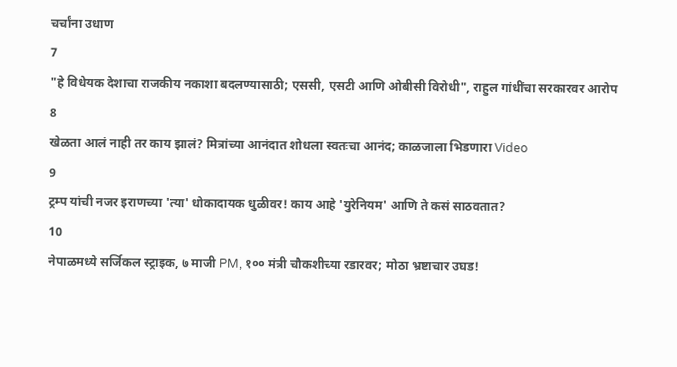चर्चांना उधाण
7
"हे विधेयक देशाचा राजकीय नकाशा बदलण्यासाठी; एससी, एसटी आणि ओबीसी विरोधी", राहुल गांधींचा सरकारवर आरोप
8
खेळता आलं नाही तर काय झालं? मित्रांच्या आनंदात शोधला स्वतःचा आनंद; काळजाला भिडणारा Video
9
ट्रम्प यांची नजर इराणच्या 'त्या' धोकादायक धुळीवर! काय आहे 'युरेनियम' आणि ते कसं साठवतात?
10
नेपाळमध्ये सर्जिकल स्ट्राइक, ७ माजी PM, १०० मंत्री चौकशीच्या रडारवर; मोठा भ्रष्टाचार उघड!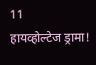11
हायव्होल्टेज ड्रामा!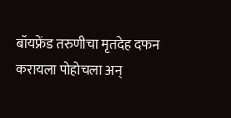बॉयफ्रेंड तरुणीचा मृतदेह दफन करायला पोहोचला अन्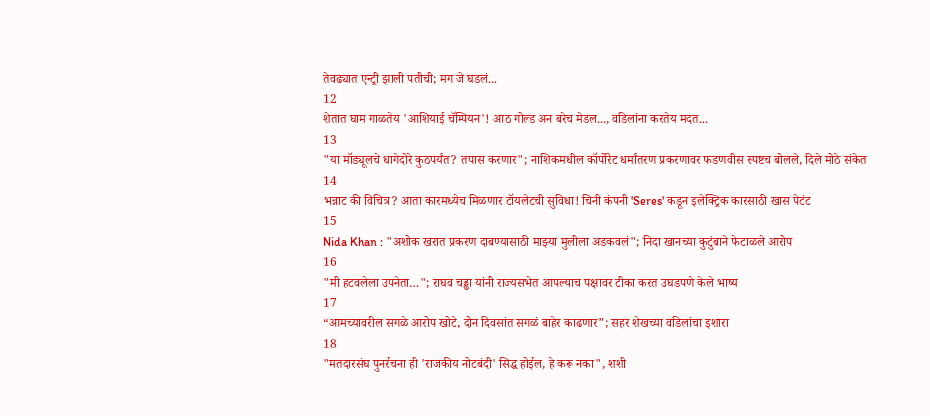तेवढ्यात एन्ट्री झाली पतीची; मग जे घडलं...
12
शेतात घाम गाळतेय 'आशियाई चॅम्पियन'! आठ गोल्ड अन बरेच मेडल..., वडिलांना करतेय मदत...
13
"या मॉड्यूलचे धागेदोरे कुठपर्यंत? तपास करणार"; नाशिकमधील कॉर्पोरेट धर्मांतरण प्रकरणावर फडणवीस स्पष्टच बोलले, दिले मोठे संकेत
14
भन्नाट की विचित्र? आता कारमध्येच मिळणार टॉयलेटची सुविधा! चिनी कंपनी 'Seres' कडून इलेक्ट्रिक कारसाठी खास पेटंट
15
Nida Khan : "अशोक खरात प्रकरण दाबण्यासाठी माझ्या मुलीला अडकवलं"; निदा खानच्या कुटुंबाने फेटाळले आरोप
16
"मी हटवलेला उपनेता…"; राघव चड्ढा यांनी राज्यसभेत आपल्याच पक्षावर टीका करत उघडपणे केले भाष्य
17
“आमच्यावरील सगळे आरोप खोटे, दोन दिवसांत सगळं बाहेर काढणार”; सहर शेखच्या वडिलांचा इशारा
18
"मतदारसंघ पुनर्रचना ही 'राजकीय नोटबंदी' सिद्ध होईल, हे करू नका", शशी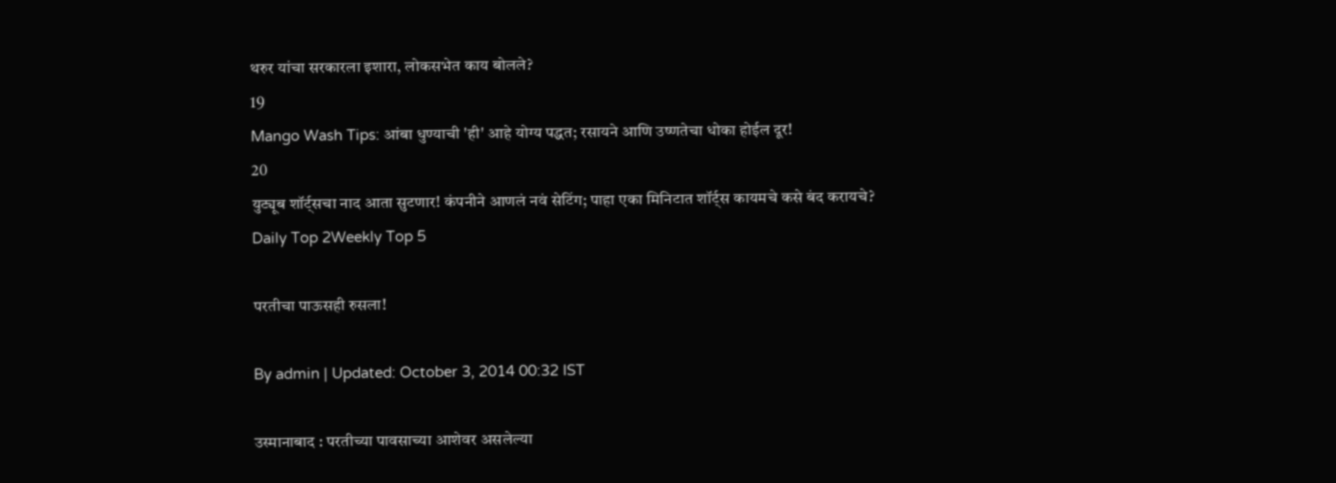थरुर यांचा सरकारला इशारा, लोकसभेत काय बोलले?
19
Mango Wash Tips: आंबा धुण्याची 'ही' आहे योग्य पद्धत; रसायने आणि उष्णतेचा धोका होईल दूर!
20
युट्यूब शॉर्ट्सचा नाद आता सुटणार! कंपनीने आणलं नवं सेटिंग; पाहा एका मिनिटात शॉर्ट्स कायमचे कसे बंद करायचे?
Daily Top 2Weekly Top 5

परतीचा पाऊसही रुसला!

By admin | Updated: October 3, 2014 00:32 IST

उस्मानाबाद : परतीच्या पावसाच्या आशेवर असलेल्या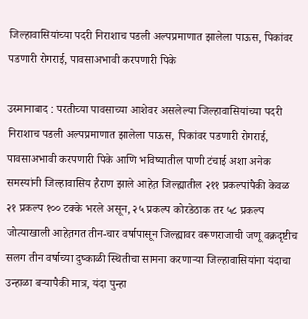जिल्हावासियांच्या पदरी निराशाच पडली अल्पप्रमाणात झालेला पाऊस, पिकांवर पडणारी रोगराई, पावसाअभावी करपणारी पिके

उस्मानाबाद : परतीच्या पावसाच्या आशेवर असलेल्या जिल्हावासियांच्या पदरी निराशाच पडली अल्पप्रमाणात झालेला पाऊस, पिकांवर पडणारी रोगराई, पावसाअभावी करपणारी पिके आणि भविष्यातील पाणी टंचाई अशा अनेक समस्यांनी जिल्हावासिय हैराण झाले आहेत़ जिल्ह्यातील २११ प्रकल्पांपैकी केवळ २१ प्रकल्प १०० टक्के भरले असून, २५ प्रकल्प कोरडेठाक तर ५८ प्रकल्प जोत्याखाली आहेत़गत तीन-चार वर्षापासून जिल्ह्यावर वरूणराजाची जणू वक्रदृष्टीच सलग तीन वर्षाच्या दुष्काळी स्थितीचा सामना करणाऱ्या जिल्हावासियांना यंदाचा उन्हाळा बऱ्यापैकी मात्र, यंदा पुन्हा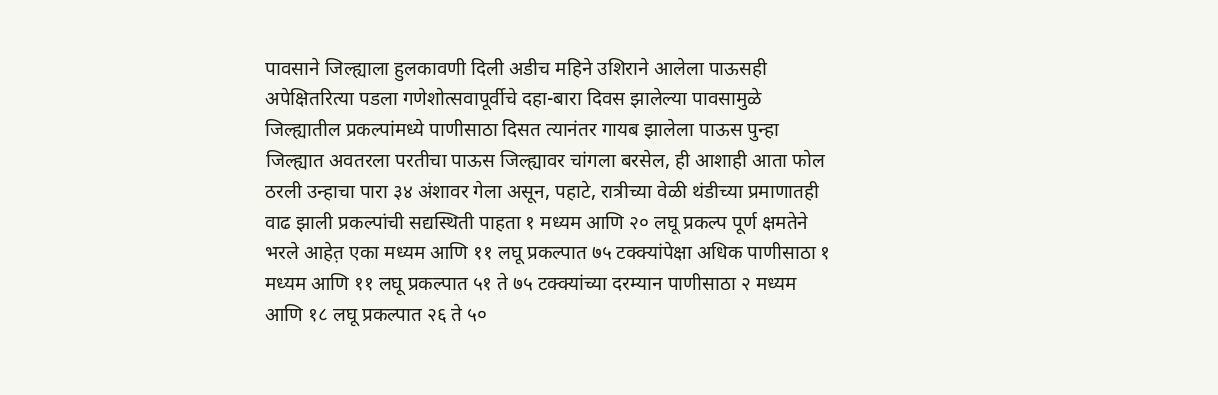पावसाने जिल्ह्याला हुलकावणी दिली अडीच महिने उशिराने आलेला पाऊसही अपेक्षितरित्या पडला गणेशोत्सवापूर्वीचे दहा-बारा दिवस झालेल्या पावसामुळे जिल्ह्यातील प्रकल्पांमध्ये पाणीसाठा दिसत त्यानंतर गायब झालेला पाऊस पुन्हा जिल्ह्यात अवतरला परतीचा पाऊस जिल्ह्यावर चांगला बरसेल, ही आशाही आता फोल ठरली उन्हाचा पारा ३४ अंशावर गेला असून, पहाटे, रात्रीच्या वेळी थंडीच्या प्रमाणातही वाढ झाली प्रकल्पांची सद्यस्थिती पाहता १ मध्यम आणि २० लघू प्रकल्प पूर्ण क्षमतेने भरले आहेत़ एका मध्यम आणि ११ लघू प्रकल्पात ७५ टक्क्यांपेक्षा अधिक पाणीसाठा १ मध्यम आणि ११ लघू प्रकल्पात ५१ ते ७५ टक्क्यांच्या दरम्यान पाणीसाठा २ मध्यम आणि १८ लघू प्रकल्पात २६ ते ५०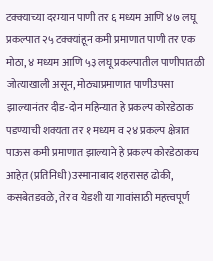टक्क्याच्या दरम्यान पाणी तर ६ मध्यम आणि ४७ लघू प्रकल्पात २५ टक्क्यांहून कमी प्रमाणात पाणी तर एक मोठा, ४ मध्यम आणि ५३ लघू प्रकल्पातील पाणीपातळी जोत्याखाली असून, मोठ्याप्रमाणात पाणीउपसा झाल्यानंतर दीड-दोन महिन्यात हे प्रकल्प कोरडेठाक पडण्याची शक्यता तर १ मध्यम व २४ प्रकल्प क्षेत्रात पाऊस कमी प्रमाणात झाल्याने हे प्रकल्प कोरडेठाकच आहेत़ (प्रतिनिधी)उस्मानाबाद शहरासह ढोकी, कसबेतडवळे, तेर व येडशी या गावांसाठी महत्त्वपूर्ण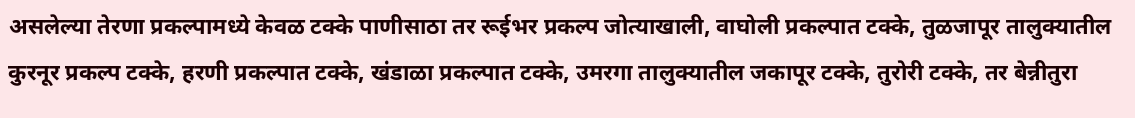असलेल्या तेरणा प्रकल्पामध्ये केवळ टक्के पाणीसाठा तर रूईभर प्रकल्प जोत्याखाली, वाघोली प्रकल्पात टक्के, तुळजापूर तालुक्यातील कुरनूर प्रकल्प टक्के, हरणी प्रकल्पात टक्के, खंडाळा प्रकल्पात टक्के, उमरगा तालुक्यातील जकापूर टक्के, तुरोरी टक्के, तर बेन्नीतुरा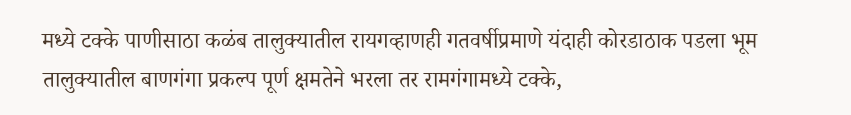मध्ये टक्के पाणीसाठा कळंब तालुक्यातील रायगव्हाणही गतवर्षीप्रमाणे यंदाही कोरडाठाक पडला भूम तालुक्यातील बाणगंगा प्रकल्प पूर्ण क्षमतेने भरला तर रामगंगामध्ये टक्के,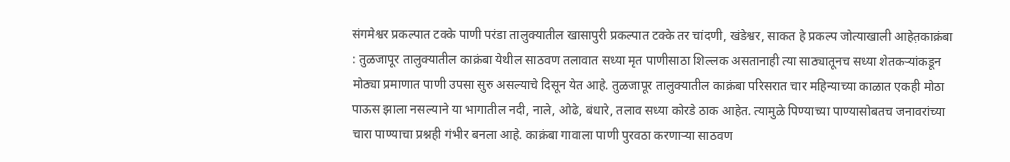संगमेश्वर प्रकल्पात टक्के पाणी परंडा तालुक्यातील खासापुरी प्रकल्पात टक्के तर चांदणी, खंडेश्वर, साकत हे प्रकल्प जोत्याखाली आहेत़काक्रंबा : तुळजापूर तालुक्यातील काक्रंबा येथील साठवण तलावात सध्या मृत पाणीसाठा शिल्लक असतानाही त्या साठ्यातूनच सध्या शेतकऱ्यांकडून मोठ्या प्रमाणात पाणी उपसा सुरु असल्याचे दिसून येत आहे. तुळजापूर तालुक्यातील काक्रंबा परिसरात चार महिन्याच्या काळात एकही मोठा पाऊस झाला नसल्याने या भागातील नदी, नाले, ओढे, बंधारे, तलाव सध्या कोरडे ठाक आहेत. त्यामुळे पिण्याच्या पाण्यासोबतच जनावरांच्या चारा पाण्याचा प्रश्नही गंभीर बनला आहे. काक्रंबा गावाला पाणी पुरवठा करणाऱ्या साठवण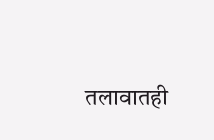तलावातही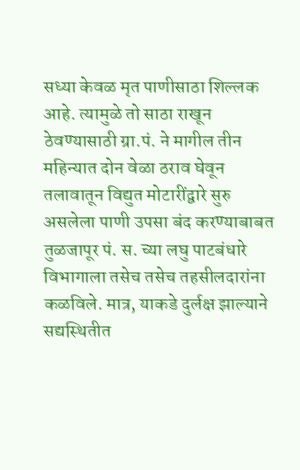सध्या केवळ मृत पाणीसाठा शिल्लक आहे. त्यामुळे तो साठा राखून ठेवण्यासाठी ग्रा.पं. ने मागील तीन महिन्यात दोन वेळा ठराव घेवून तलावातून विद्युत मोटारींद्वारे सुरु असलेला पाणी उपसा बंद करण्याबाबत तुळजापूर पं. स. च्या लघु पाटबंधारे विभागाला तसेच तसेच तहसीलदारांना कळविले. मात्र, याकडे दुर्लक्ष झाल्याने सद्यस्थितीत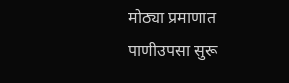मोठ्या प्रमाणात पाणीउपसा सुरू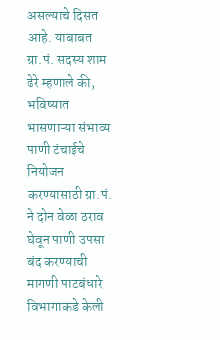असल्याचे दिसत आहे. याबाबत ग्रा.पं. सदस्य शाम ढेरे म्हणाले की, भविष्यात भासणाऱ्या संभाव्य पाणी टंचाईचे नियोजन करण्यासाठी ग्रा.पं. ने दोन वेळा ठराव घेवून पाणी उपसा बंद करण्याची मागणी पाटबंधारे विभागाकडे केली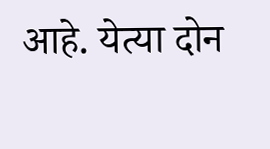आहे. येत्या दोन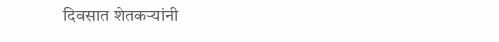दिवसात शेतकऱ्यांनी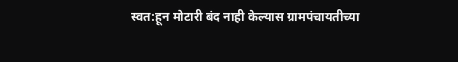स्वत:हून मोटारी बंद नाही केल्यास ग्रामपंचायतीच्या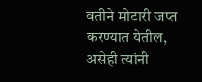वतीने मोटारी जप्त करण्यात येतील, असेही त्यांनी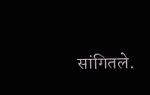सांगितले.